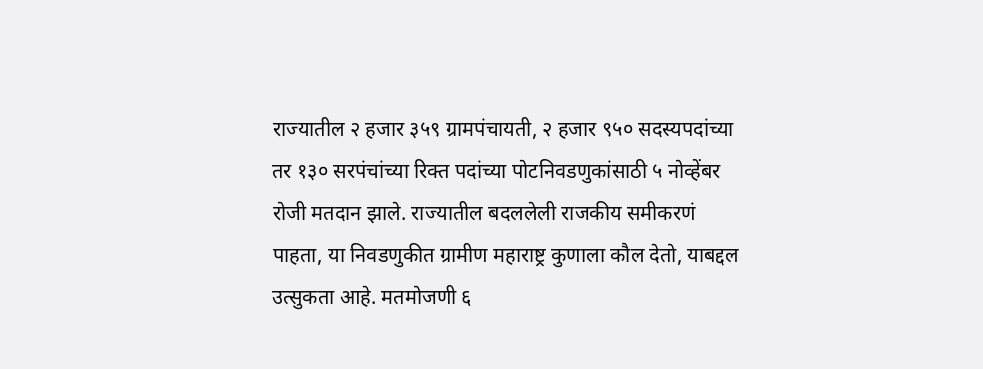राज्यातील २ हजार ३५९ ग्रामपंचायती, २ हजार ९५० सदस्यपदांच्या तर १३० सरपंचांच्या रिक्त पदांच्या पोटनिवडणुकांसाठी ५ नोव्हेंबर रोजी मतदान झाले. राज्यातील बदललेली राजकीय समीकरणं पाहता, या निवडणुकीत ग्रामीण महाराष्ट्र कुणाला कौल देतो, याबद्दल उत्सुकता आहे. मतमोजणी ६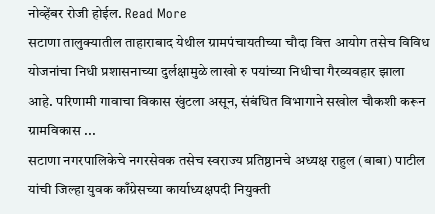नोव्हेंबर रोजी होईल. Read More
सटाणा तालुक्यातील ताहाराबाद येथील ग्रामपंचायतीच्या चौदा वित्त आयोग तसेच विविध योजनांचा निधी प्रशासनाच्या दुर्लक्षामुळे लाखो रु पयांच्या निधीचा गैरव्यवहार झाला आहे. परिणामी गावाचा विकास खुंटला असून, संबंधित विभागाने सखोल चौकशी करून ग्रामविकास ...
सटाणा नगरपालिकेचे नगरसेवक तसेच स्वराज्य प्रतिष्ठानचे अध्यक्ष राहुल (बाबा) पाटील यांची जिल्हा युवक काँग्रेसच्या कार्याध्यक्षपदी नियुक्ती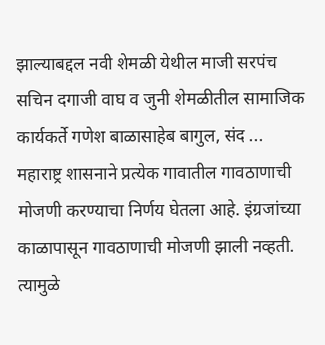झाल्याबद्दल नवी शेमळी येथील माजी सरपंच सचिन दगाजी वाघ व जुनी शेमळीतील सामाजिक कार्यकर्ते गणेश बाळासाहेब बागुल, संद ...
महाराष्ट्र शासनाने प्रत्येक गावातील गावठाणाची मोजणी करण्याचा निर्णय घेतला आहे. इंग्रजांच्या काळापासून गावठाणाची मोजणी झाली नव्हती. त्यामुळे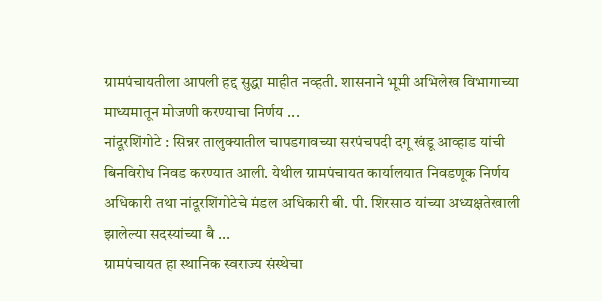ग्रामपंचायतीला आपली हद्द सुद्धा माहीत नव्हती. शासनाने भूमी अभिलेख विभागाच्या माध्यमातून मोजणी करण्याचा निर्णय ...
नांदूरशिंगोटे : सिन्नर तालुक्यातील चापडगावच्या सरपंचपदी दगू खंडू आव्हाड यांची बिनविरोध निवड करण्यात आली. येथील ग्रामपंचायत कार्यालयात निवडणूक निर्णय अधिकारी तथा नांदूरशिंगोटेचे मंडल अधिकारी बी. पी. शिरसाठ यांच्या अध्यक्षतेखाली झालेल्या सदस्यांच्या बै ...
ग्रामपंचायत हा स्थानिक स्वराज्य संस्थेचा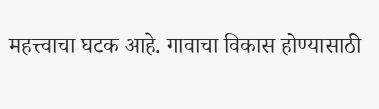महत्त्वाचा घटक आहे. गावाचा विकास होण्यासाठी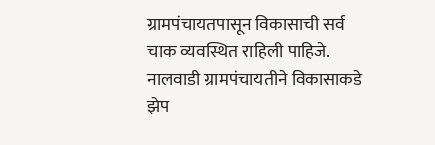ग्रामपंचायतपासून विकासाची सर्व चाक व्यवस्थित राहिली पाहिजे. नालवाडी ग्रामपंचायतीने विकासाकडे झेप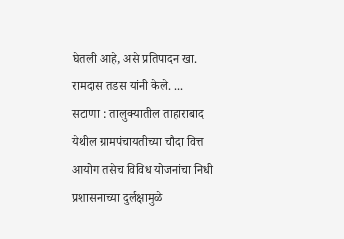घेतली आहे, असे प्रतिपादन खा. रामदास तडस यांनी केले. ...
सटाणा : तालुक्यातील ताहाराबाद येथील ग्रामपंचायतीच्या चौदा वित्त आयोग तसेच विविध योजनांचा निधी प्रशासनाच्या दुर्लक्षामुळे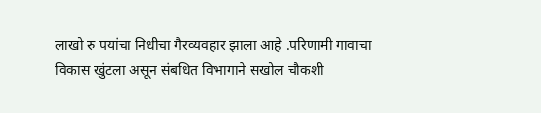लाखो रु पयांचा निधीचा गैरव्यवहार झाला आहे .परिणामी गावाचा विकास खुंटला असून संबधित विभागाने सखोल चौकशी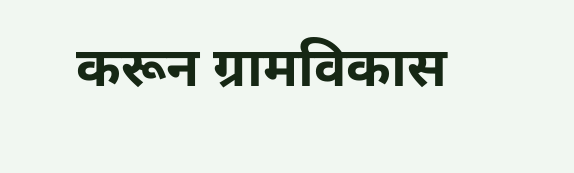करून ग्रामविकास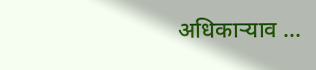अधिकाऱ्याव ...